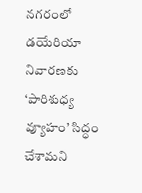నగరంలో డయేరియా నివారణకు ‘పారిశుధ్య వ్యూహం’ సిద్ధం చేశామని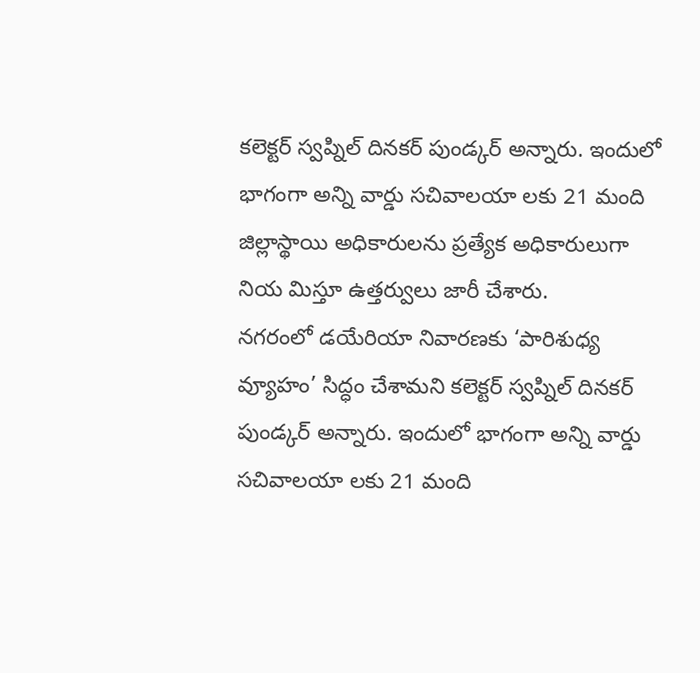కలెక్టర్ స్వప్నిల్ దినకర్ పుండ్కర్ అన్నారు. ఇందులో భాగంగా అన్ని వార్డు సచివాలయా లకు 21 మంది జిల్లాస్థాయి అధికారులను ప్రత్యేక అధికారులుగా నియ మిస్తూ ఉత్తర్వులు జారీ చేశారు.
నగరంలో డయేరియా నివారణకు ‘పారిశుధ్య వ్యూహం’ సిద్ధం చేశామని కలెక్టర్ స్వప్నిల్ దినకర్ పుండ్కర్ అన్నారు. ఇందులో భాగంగా అన్ని వార్డు సచివాలయా లకు 21 మంది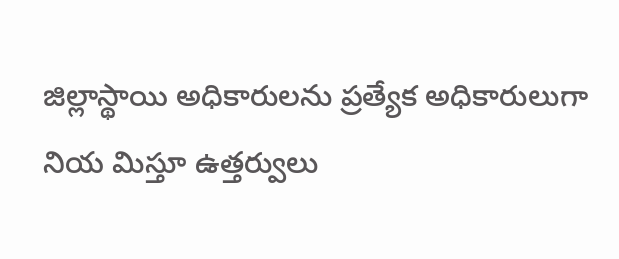జిల్లాస్థాయి అధికారులను ప్రత్యేక అధికారులుగా నియ మిస్తూ ఉత్తర్వులు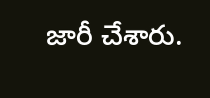జారీ చేశారు.